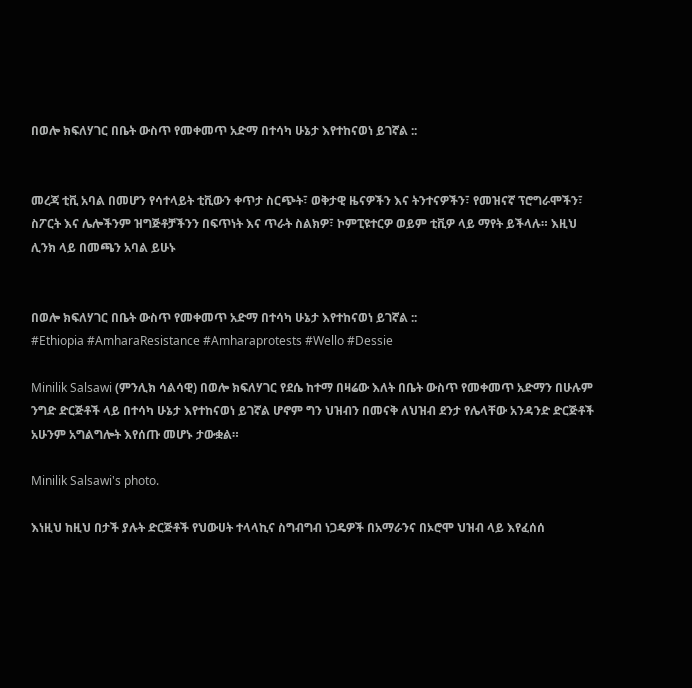በወሎ ክፍለሃገር በቤት ውስጥ የመቀመጥ አድማ በተሳካ ሁኔታ እየተከናወነ ይገኛል ::


መረጃ ቲቪ አባል በመሆን የሳተላይት ቲቪውን ቀጥታ ስርጭት፣ ወቅታዊ ዜናዎችን እና ትንተናዎችን፣ የመዝናኛ ፕሮግራሞችን፣ ስፖርት እና ሌሎችንም ዝግጅቶቻችንን በፍጥነት እና ጥራት ስልክዎ፣ ኮምፒዩተርዎ ወይም ቲቪዎ ላይ ማየት ይችላሉ። እዚህ ሊንክ ላይ በመጫን አባል ይሁኑ


በወሎ ክፍለሃገር በቤት ውስጥ የመቀመጥ አድማ በተሳካ ሁኔታ እየተከናወነ ይገኛል ::
#Ethiopia #AmharaResistance #Amharaprotests #Wello #Dessie

Minilik Salsawi (ምንሊክ ሳልሳዊ) በወሎ ክፍለሃገር የደሴ ከተማ በዛሬው እለት በቤት ውስጥ የመቀመጥ አድማን በሁሉም ንግድ ድርጅቶች ላይ በተሳካ ሁኔታ እየተከናወነ ይገኛል ሆኖም ግን ህዝብን በመናቅ ለህዝብ ደንታ የሌላቸው አንዳንድ ድርጅቶች አሁንም አግልግሎት እየሰጡ መሆኑ ታውቋል።

Minilik Salsawi's photo.

እነዚህ ከዚህ በታች ያሉት ድርጅቶች የህውሀት ተላላኪና ስግብግብ ነጋዴዎች በአማራንና በኦሮሞ ህዝብ ላይ እየፈሰሰ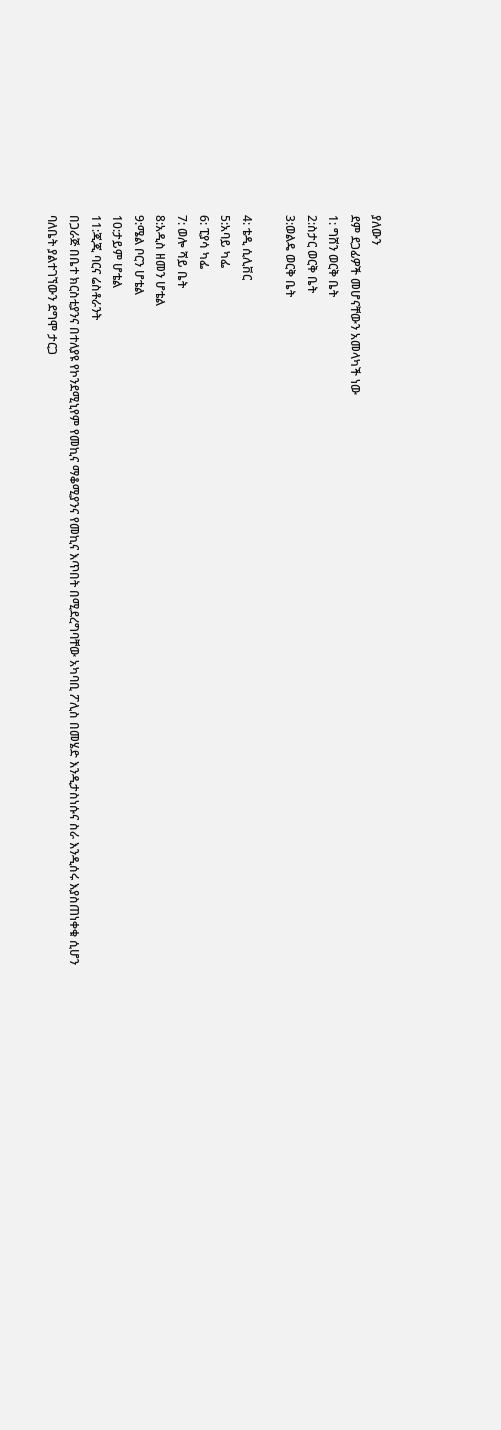ያለውን
ደም ደጋፊዎች መሆናቸውን አመላካች ነው
1: ግሸን ወርቅ ቤት
2:ስታር ወርቅ ቤት
3:ወልዴ ወርቅ ቤት

4: ቴዲ ሲሊቨር
5:አባይ ካፌ
6: ፒያሳ ካፌ
7: ወሎ ሻይ ቤት
8:አዲስ ዘመን ሆቴል
9:ሜል ቦርን ሆቴል
10:ታይም ሆቴል
11:ጂጂ ባርና ሬስቶራንት
በጋራጅ በቤተ ክርስቲያንና በተለያዩ የኮንደሚኒየም የመኪና ማቆሚያንና የመኪና እጥበት በሚደረግባቸው አካባቢ ፖሊስ በመሄድ እንዲታስነሱና ስራ እንዲሰሩ እያስጠነቀቁ ሲሆን ባለቤት ያልተገኘውን ደግሞ ታርጋ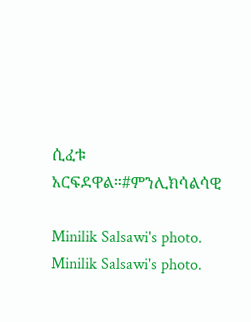ሲፈቱ አርፍደዋል።#ምንሊክሳልሳዊ

Minilik Salsawi's photo.
Minilik Salsawi's photo.